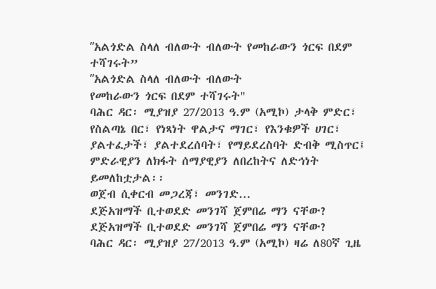ʺአልጎድል ስላለ ብለውት ብለውት የመከራውን ጎርፍ በደም ተሻገሩት”
ʺአልጎድል ስላለ ብለውት ብለውት
የመከራውን ጎርፍ በደም ተሻገሩት"
ባሕር ዳር፡ ሚያዝያ 27/2013 ዓ.ም (አሚኮ) ታላቅ ምድር፣ የስልጣኔ በር፣ የነጻነት ዋልታና ማገር፣ የእንቁዎች ሀገር፣
ያልተፈታች፣ ያልተደረሰባት፣ የማይደረስባት ድብቅ ሚስጥር፤ ምድራዊያን ለክፋት ሰማያዊያን ለበረከትና ለድኅነት ይመለከቷታል፡፡
ወጀብ ሲቀርብ መጋረጃ፣ መንገድ...
ደጅአዝማች ቢተወደድ መንገሻ ጀምበሬ ማን ናቸው?
ደጅአዝማች ቢተወደድ መንገሻ ጀምበሬ ማን ናቸው?
ባሕር ዳር፡ ሚያዝያ 27/2013 ዓ.ም (አሚኮ) ዛሬ ለ80ኛ ጊዜ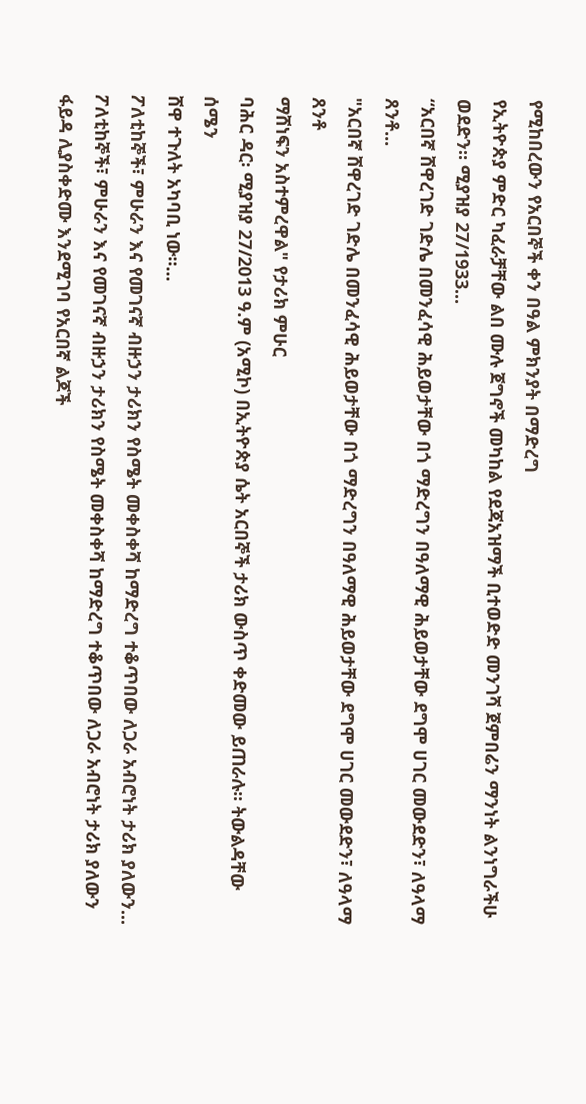የሚከበረውን የአርበኞች ቀን በዓል ምክንያት በማድረግ
የኢትዮጵያ ምድር ካፈራቻቸው ልበ ሙሉ ጀግኖች መካከል የደጃአዝማች ቢተወድድ መንገሻ ጀምበሬን ማንነት ልንነግራችሁ
ወደድን። ሚያዝያ 27/1933...
“አርበኛ ሸዋረገድ ገድሌ በመንፈሳዊ ሕይወታቸው በጎ ማድረግን በዓለማዊ ሕይወታቸው ደግሞ ሀገር መውደድን፣ ለዓላማ ጸንቶ...
"አርበኛ ሸዋረገድ ገድሌ በመንፈሳዊ ሕይወታቸው በጎ ማድረግን በዓለማዊ ሕይወታቸው ደግሞ ሀገር መውደድን፣ ለዓላማ ጸንቶ
ማሸነፍን አስተምረዋል" የታሪክ ምሁር
ባሕር ዳር፡ ሚያዝያ 27/2013 ዓ.ም (አሚኮ) በኢትዮጵያ ሴት አርበኞች ታሪክ ውስጥ ቀድመው ይጠራሉ፡፡ ትውልዳቸው ሰሜን
ሸዋ ተጉለት አካባቢ ነው፡፡...
ፖለቲከኞች፣ ምሁራን እና የመገናኛ ብዙኃን ታሪክን የስሜት መቀስቀሻ ከማድረግ ተቆጥበው ለጋራ አብሮነት ታሪክ ያለውን...
ፖለቲከኞች፣ ምሁራን እና የመገናኛ ብዙኃን ታሪክን የስሜት መቀስቀሻ ከማድረግ ተቆጥበው ለጋራ አብሮነት ታሪክ ያለውን ፋይዳ ሊያስቀድሙ እንደሚገባ የአርበኛ ልጆች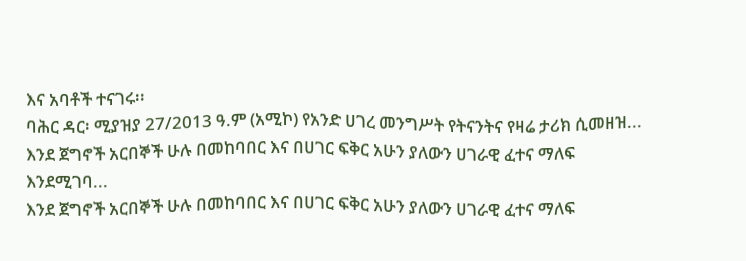እና አባቶች ተናገሩ፡፡
ባሕር ዳር፡ ሚያዝያ 27/2013 ዓ.ም (አሚኮ) የአንድ ሀገረ መንግሥት የትናንትና የዛሬ ታሪክ ሲመዘዝ...
እንደ ጀግኖች አርበኞች ሁሉ በመከባበር እና በሀገር ፍቅር አሁን ያለውን ሀገራዊ ፈተና ማለፍ እንደሚገባ...
እንደ ጀግኖች አርበኞች ሁሉ በመከባበር እና በሀገር ፍቅር አሁን ያለውን ሀገራዊ ፈተና ማለፍ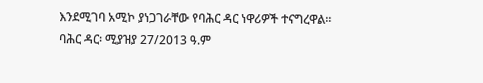እንደሚገባ አሚኮ ያነጋገራቸው የባሕር ዳር ነዋሪዎች ተናግረዋል፡፡
ባሕር ዳር፡ ሚያዝያ 27/2013 ዓ.ም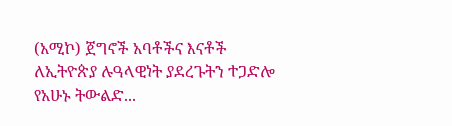(አሚኮ) ጀግኖች አባቶችና እናቶች ለኢትዮጵያ ሉዓላዊነት ያደረጉትን ተጋድሎ የአሁኑ ትውልድ...